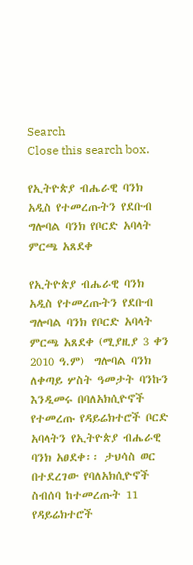Search
Close this search box.

የኢትዮጵያ ብሔራዊ ባንክ አዲስ የተመረጡትን የደቡብ ግሎባል ባንክ የቦርድ አባላት ምርጫ አጸደቀ

የኢትዮጵያ ብሔራዊ ባንክ አዲስ የተመረጡትን የደቡብ ግሎባል ባንክ የቦርድ አባላት ምርጫ አጸደቀ (ሚያዚያ 3 ቀን 2010 ዓ.ም)  ግሎባል ባንክ ለቀጣይ ሦስት ዓመታት ባንኩን እንዲመሩ በባለአክሲዮኖች የተመረጡ የዳይሬክተሮች ቦርድ አባላትን የኢትዮጵያ ብሔራዊ ባንክ አፀደቀ፡፡ ታህሳስ ወር በተደረገው የባለአክሲዮኖች ስብሰባ ከተመረጡት 11 የዳይሬክተሮች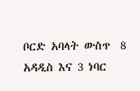ቦርድ አባላት ውስጥ  8 አዳዲስ እና 3 ነባር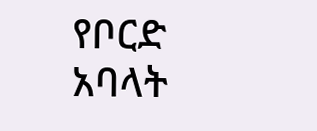የቦርድ አባላት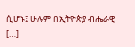ሲሆኑ፤ ሁሉም በኢትዮጵያ ብሔራዊ […]